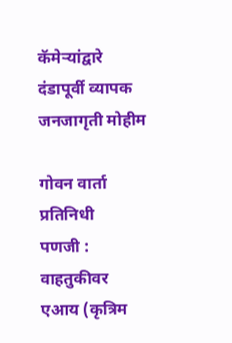कॅमेऱ्यांद्वारे दंडापूर्वी व्यापक जनजागृती मोहीम

गोवन वार्ता प्रतिनिधी
पणजी : वाहतुकीवर एआय (कृत्रिम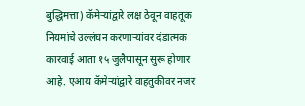बुद्धिमत्ता) कॅमेऱ्यांद्वारे लक्ष ठेवून वाहतूक नियमांचे उल्लंघन करणाऱ्यांवर दंडात्मक कारवाई आता १५ जुलैपासून सुरू होणार आहे. एआय कॅमेऱ्यांद्वारे वाहतुकीवर नजर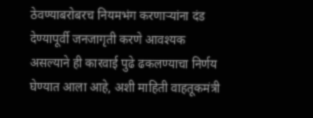ठेवण्याबरोबरच नियमभंग करणाऱ्यांना दंड देण्यापूर्वी जनजागृती करणे आवश्यक असल्याने ही कारवाई पुढे ढकलण्याचा निर्णय घेण्यात आला आहे, अशी माहिती वाहतूकमंत्री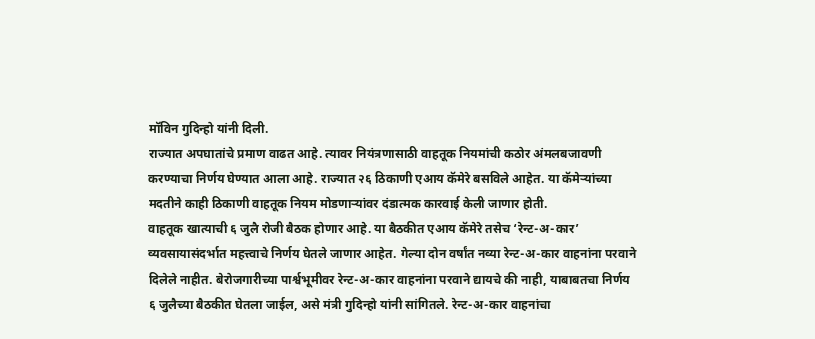मॉविन गुदिन्हो यांनी दिली.
राज्यात अपघातांचे प्रमाण वाढत आहे. त्यावर नियंत्रणासाठी वाहतूक नियमांची कठोर अंमलबजावणी करण्याचा निर्णय घेण्यात आला आहे. राज्यात २६ ठिकाणी एआय कॅमेरे बसविले आहेत. या कॅमेऱ्यांच्या मदतीने काही ठिकाणी वाहतूक नियम मोडणाऱ्यांवर दंडात्मक कारवाई केली जाणार होती.
वाहतूक खात्याची ६ जुलै रोजी बैठक होणार आहे. या बैठकीत एआय कॅमेरे तसेच ‘रेन्ट-अ-कार’ व्यवसायासंदर्भात महत्त्वाचे निर्णय घेतले जाणार आहेत. गेल्या दोन वर्षांत नव्या रेन्ट-अ-कार वाहनांना परवाने दिलेले नाहीत. बेरोजगारीच्या पार्श्वभूमीवर रेन्ट-अ-कार वाहनांना परवाने द्यायचे की नाही, याबाबतचा निर्णय ६ जुलैच्या बैठकीत घेतला जाईल, असे मंत्री गुदिन्हो यांनी सांगितले. रेन्ट-अ-कार वाहनांचा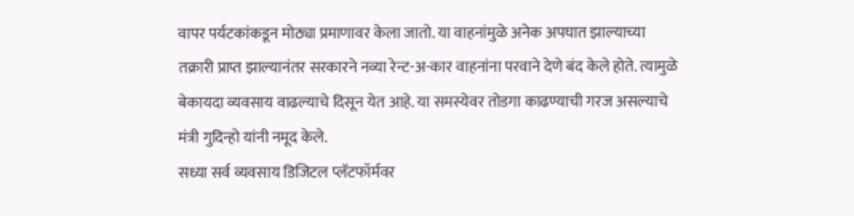वापर पर्यटकांकडून मोठ्या प्रमाणावर केला जातो. या वाहनांमुळे अनेक अपघात झाल्याच्या तक्रारी प्राप्त झाल्यानंतर सरकारने नव्या रेन्ट-अ-कार वाहनांना परवाने देणे बंद केले होते. त्यामुळे बेकायदा व्यवसाय वाढल्याचे दिसून येत आहे. या समस्येवर तोडगा काढण्याची गरज असल्याचे मंत्री गुदिन्हो यांनी नमूद केले.
सध्या सर्व व्यवसाय डिजिटल प्लॅटफॉर्मवर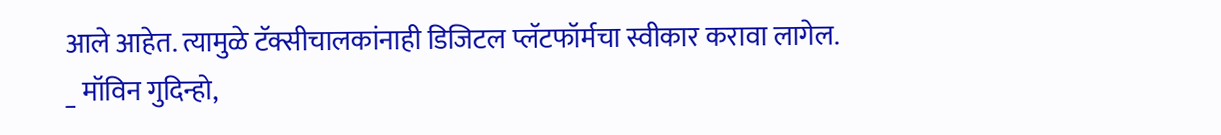आले आहेत. त्यामुळे टॅक्सीचालकांनाही डिजिटल प्लॅटफॉर्मचा स्वीकार करावा लागेल.
_ मॉविन गुदिन्हो,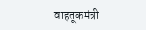वाहतूकमंत्री